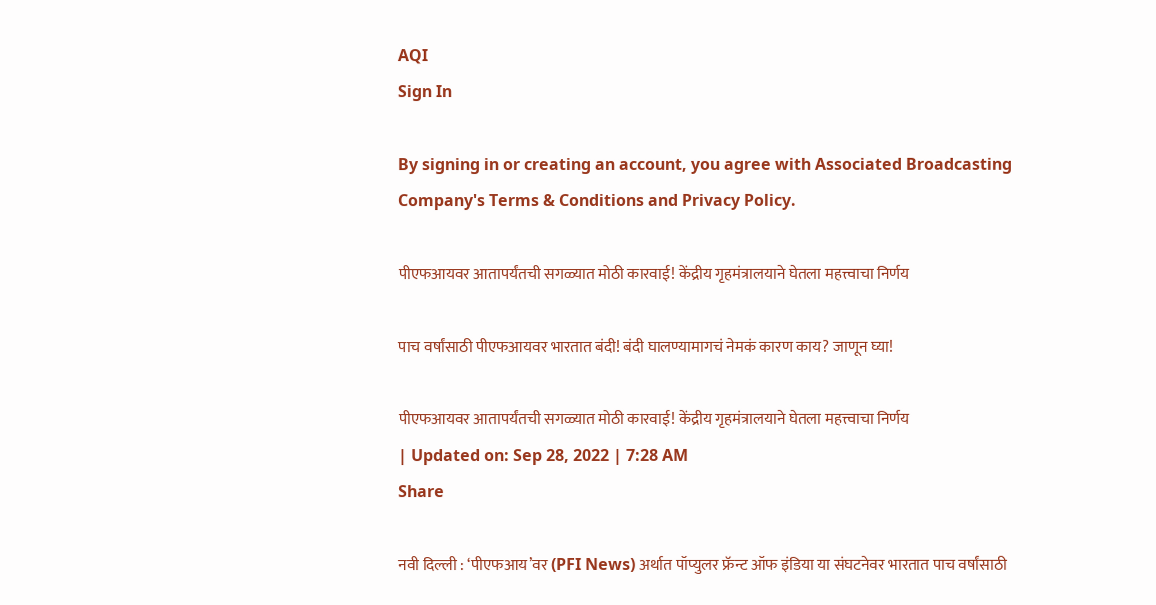AQI
Sign In

By signing in or creating an account, you agree with Associated Broadcasting Company's Terms & Conditions and Privacy Policy.

पीएफआयवर आतापर्यंतची सगळ्यात मोठी कारवाई! केंद्रीय गृहमंत्रालयाने घेतला महत्त्वाचा निर्णय

पाच वर्षांसाठी पीएफआयवर भारतात बंदी! बंदी घालण्यामागचं नेमकं कारण काय? जाणून घ्या!

पीएफआयवर आतापर्यंतची सगळ्यात मोठी कारवाई! केंद्रीय गृहमंत्रालयाने घेतला महत्त्वाचा निर्णय
| Updated on: Sep 28, 2022 | 7:28 AM
Share

नवी दिल्ली : ‘पीएफआय’वर (PFI News) अर्थात पॉप्युलर फ्रॅन्ट ऑफ इंडिया या संघटनेवर भारतात पाच वर्षांसाठी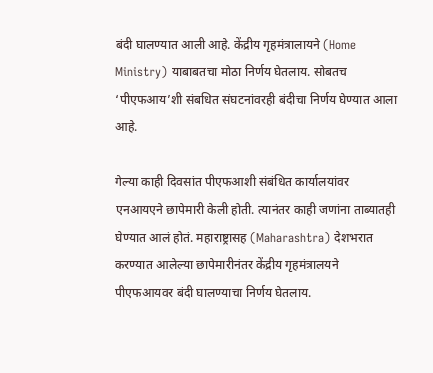बंदी घालण्यात आली आहे. केंद्रीय गृहमंत्रालायने (Home Ministry) याबाबतचा मोठा निर्णय घेतलाय. सोबतच ‘पीएफआय’शी संबधित संघटनांवरही बंदीचा निर्णय घेण्यात आला आहे.

गेल्या काही दिवसांत पीएफआशी संबंधित कार्यालयांवर एनआयएने छापेमारी केली होती. त्यानंतर काही जणांना ताब्यातही घेण्यात आलं होतं. महाराष्ट्रासह (Maharashtra) देशभरात करण्यात आलेल्या छापेमारीनंतर केंद्रीय गृहमंत्रालयने पीएफआयवर बंदी घालण्याचा निर्णय घेतलाय.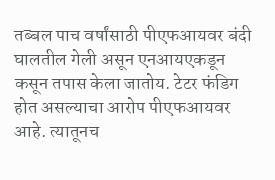तब्बल पाच वर्षांसाठी पीएफआयवर बंदी घालतील गेली असून एनआयएकडून कसून तपास केला जातोय. टेटर फंडिग होत असल्याचा आरोप पीएफआयवर आहे. त्यातूनच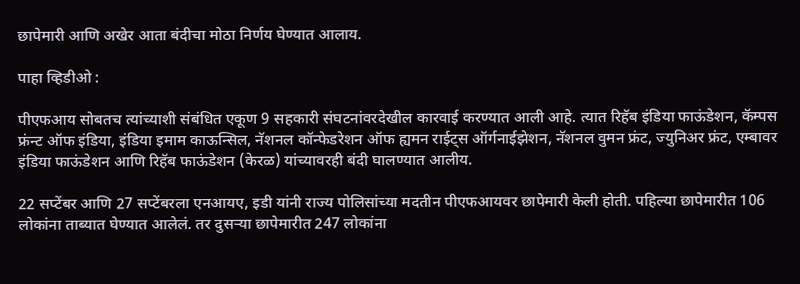छापेमारी आणि अखेर आता बंदीचा मोठा निर्णय घेण्यात आलाय.

पाहा व्हिडीओ :

पीएफआय सोबतच त्यांच्याशी संबंधित एकूण 9 सहकारी संघटनांवरदेखील कारवाई करण्यात आली आहे. त्यात रिहॅब इंडिया फाऊंडेशन, कॅम्पस फ्रंन्ट ऑफ इंडिया, इंडिया इमाम काऊन्सिल, नॅशनल कॉन्फेडरेशन ऑफ ह्यमन राईट्स ऑर्गनाईझेशन, नॅशनल वुमन फ्रंट, ज्युनिअर फ्रंट, एम्बावर इंडिया फाऊंडेशन आणि रिहॅब फाऊंडेशन (केरळ) यांच्यावरही बंदी घालण्यात आलीय.

22 सप्टेंबर आणि 27 सप्टेंबरला एनआयए, इडी यांनी राज्य पोलिसांच्या मदतीन पीएफआयवर छापेमारी केली होती. पहिल्या छापेमारीत 106 लोकांना ताब्यात घेण्यात आलेलं. तर दुसऱ्या छापेमारीत 247 लोकांना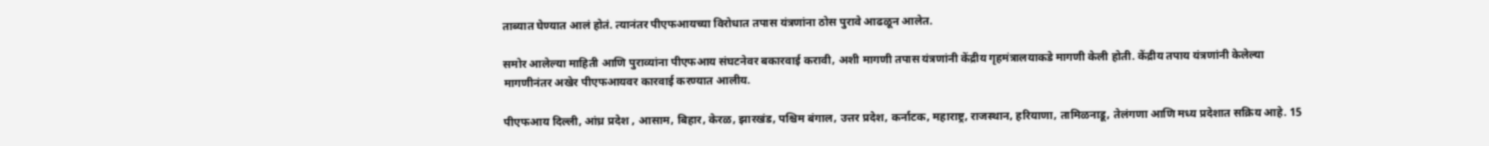ताब्यात घेण्यात आलं होतं. त्यानंतर पीएफआयच्या विरोधात तपास यंत्रणांना ठोस पुरावे आढळून आलेत.

समोर आलेल्या माहिती आणि पुराव्यांना पीएफआय संघटनेवर बकारवाई करावी, अशी मागणी तपास यंत्रणांनी केंद्रीय गृहमंत्रालयाकडे मागणी केली होती. केंद्रीय तपाय यंत्रणांनी केलेल्या मागणीनंतर अखेर पीएफआयवर कारवाई करण्यात आलीय.

पीएफआय दिल्ली, आंध्र प्रदेश , आसाम, बिहार, केरळ, झारखंड, पश्चिम बंगाल, उत्तर प्रदेश, कर्नाटक, महाराष्ट्र, राजस्थान, हरियाणा, तामिळनाडू, तेलंगणा आणि मध्य प्रदेशात सक्रिय आहे. 15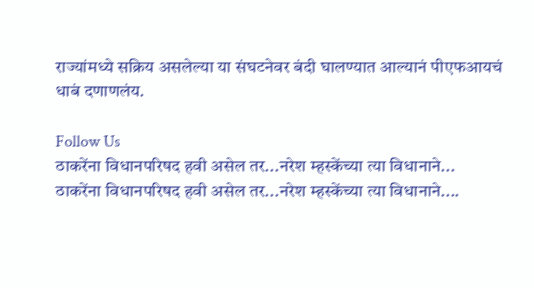राज्यांमध्ये सक्रिय असलेल्या या संघटनेवर बंदी घालण्यात आल्यानं पीएफआयचं धाबं दणाणलंय.

Follow Us
ठाकरेंना विधानपरिषद हवी असेल तर...नरेश म्हस्केंच्या त्या विधानाने...
ठाकरेंना विधानपरिषद हवी असेल तर...नरेश म्हस्केंच्या त्या विधानाने....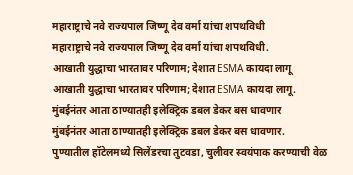महाराष्ट्राचे नवे राज्यपाल जिष्णू देव वर्मा यांचा शपथविधी
महाराष्ट्राचे नवे राज्यपाल जिष्णू देव वर्मा यांचा शपथविधी.
आखाती युद्धाचा भारतावर परिणाम; देशात ESMA कायदा लागू
आखाती युद्धाचा भारतावर परिणाम; देशात ESMA कायदा लागू.
मुंबईनंतर आता ठाण्यातही इलेक्ट्रिक डबल डेकर बस धावणार
मुंबईनंतर आता ठाण्यातही इलेक्ट्रिक डबल डेकर बस धावणार.
पुण्यातील हॉटेलमध्ये सिलेंडरचा तुटवडा, चुलीवर स्वयंपाक करण्याची वेळ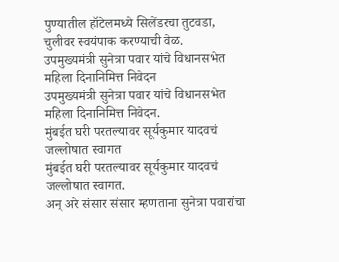पुण्यातील हॉटेलमध्ये सिलेंडरचा तुटवडा, चुलीवर स्वयंपाक करण्याची वेळ.
उपमुख्यमंत्री सुनेत्रा पवार यांचे विधानसभेत महिला दिनानिमित्त निवेदन
उपमुख्यमंत्री सुनेत्रा पवार यांचे विधानसभेत महिला दिनानिमित्त निवेदन.
मुंबईत घरी परतल्यावर सूर्यकुमार यादवचं जल्लोषात स्वागत
मुंबईत घरी परतल्यावर सूर्यकुमार यादवचं जल्लोषात स्वागत.
अन् अरे संसार संसार म्हणताना सुनेत्रा पवारांचा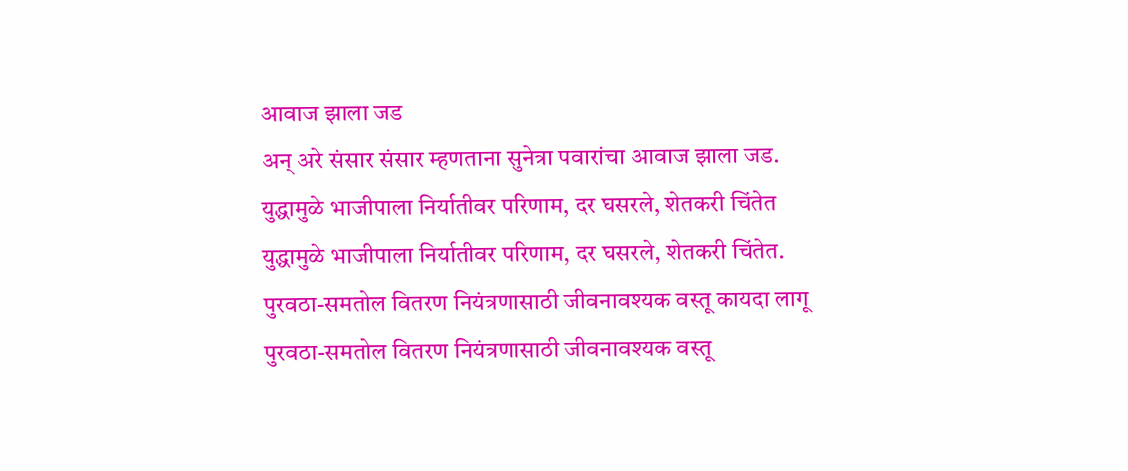आवाज झाला जड
अन् अरे संसार संसार म्हणताना सुनेत्रा पवारांचा आवाज झाला जड.
युद्धामुळे भाजीपाला निर्यातीवर परिणाम, दर घसरले, शेतकरी चिंतेत
युद्धामुळे भाजीपाला निर्यातीवर परिणाम, दर घसरले, शेतकरी चिंतेत.
पुरवठा-समतोल वितरण नियंत्रणासाठी जीवनावश्यक वस्तू कायदा लागू
पुरवठा-समतोल वितरण नियंत्रणासाठी जीवनावश्यक वस्तू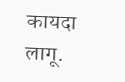कायदा लागू.